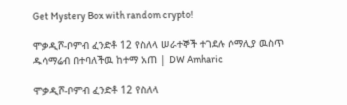Get Mystery Box with random crypto!

ሞቃዲሾ-ቦምብ ፈንድቶ 12 የስለላ ሠራተኞች ተገደሉ ሶማሊያ ዉስጥ ዱሳማሬብ በተባለችዉ ከተማ አጠ | DW Amharic

ሞቃዲሾ-ቦምብ ፈንድቶ 12 የስለላ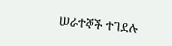ሠራተኞች ተገደሉ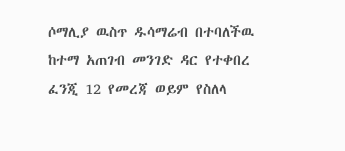ሶማሊያ ዉስጥ ዱሳማሬብ በተባለችዉ ከተማ አጠገብ መንገድ ዳር የተቀበረ ፈንጂ 12 የመረጃ ወይም የስለላ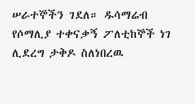ሠራተኞችን ገደለ። ዱሳማሬብ የሶማሊያ ተቀናቃኝ ፖለቲከኞች ነገ ሊደረግ ታቅዶ ስለነበረዉ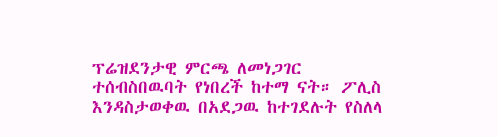ፕሬዝደንታዊ ምርጫ ለመነጋገር ተሰብስበዉባት የነበረች ከተማ ናት። ፖሊስ እንዳስታወቀዉ በአደጋዉ ከተገደሉት የስለላ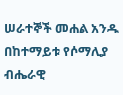ሠራተኞች መሐል አንዱ በከተማይቱ የሶማሊያ ብሔራዊ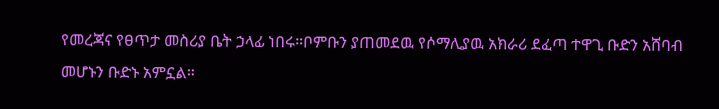የመረጃና የፀጥታ መስሪያ ቤት ኃላፊ ነበሩ።ቦምቡን ያጠመደዉ የሶማሊያዉ አክራሪ ደፈጣ ተዋጊ ቡድን አሸባብ መሆኑን ቡድኑ አምኗል።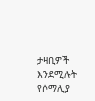ታዛቢዎች እንደሚሉት የሶማሊያ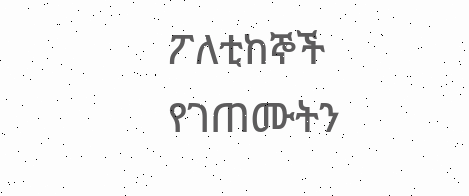ፖለቲከኞች የገጠሙትን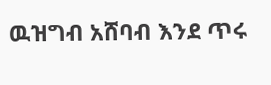ዉዝግብ አሸባብ እንደ ጥሩ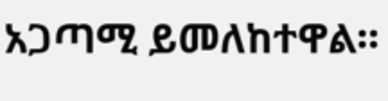አጋጣሚ ይመለከተዋል።